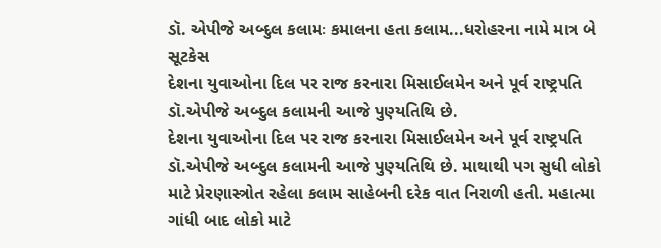ડૉ. એપીજે અબ્દુલ કલામઃ કમાલના હતા કલામ...ધરોહરના નામે માત્ર બે સૂટકેસ
દેશના યુવાઓના દિલ પર રાજ કરનારા મિસાઈલમેન અને પૂર્વ રાષ્ટ્રપતિ ડૉ.એપીજે અબ્દુલ કલામની આજે પુણ્યતિથિ છે.
દેશના યુવાઓના દિલ પર રાજ કરનારા મિસાઈલમેન અને પૂર્વ રાષ્ટ્રપતિ ડૉ.એપીજે અબ્દુલ કલામની આજે પુણ્યતિથિ છે. માથાથી પગ સુધી લોકો માટે પ્રેરણાસ્ત્રોત રહેલા કલામ સાહેબની દરેક વાત નિરાળી હતી. મહાત્મા ગાંધી બાદ લોકો માટે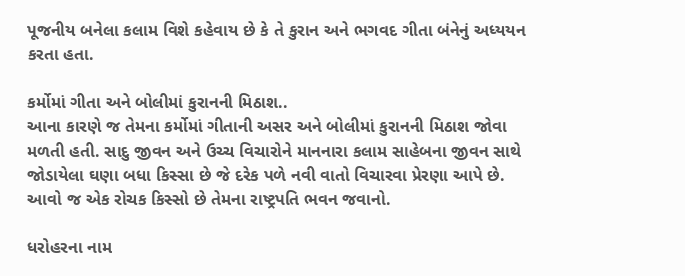પૂજનીય બનેલા કલામ વિશે કહેવાય છે કે તે કુરાન અને ભગવદ ગીતા બંનેનું અધ્યયન કરતા હતા.

કર્મોમાં ગીતા અને બોલીમાં કુરાનની મિઠાશ..
આના કારણે જ તેમના કર્મોમાં ગીતાની અસર અને બોલીમાં કુરાનની મિઠાશ જોવા મળતી હતી. સાદુ જીવન અને ઉચ્ચ વિચારોને માનનારા કલામ સાહેબના જીવન સાથે જોડાયેલા ઘણા બધા કિસ્સા છે જે દરેક પળે નવી વાતો વિચારવા પ્રેરણા આપે છે. આવો જ એક રોચક કિસ્સો છે તેમના રાષ્ટ્રપતિ ભવન જવાનો.

ધરોહરના નામ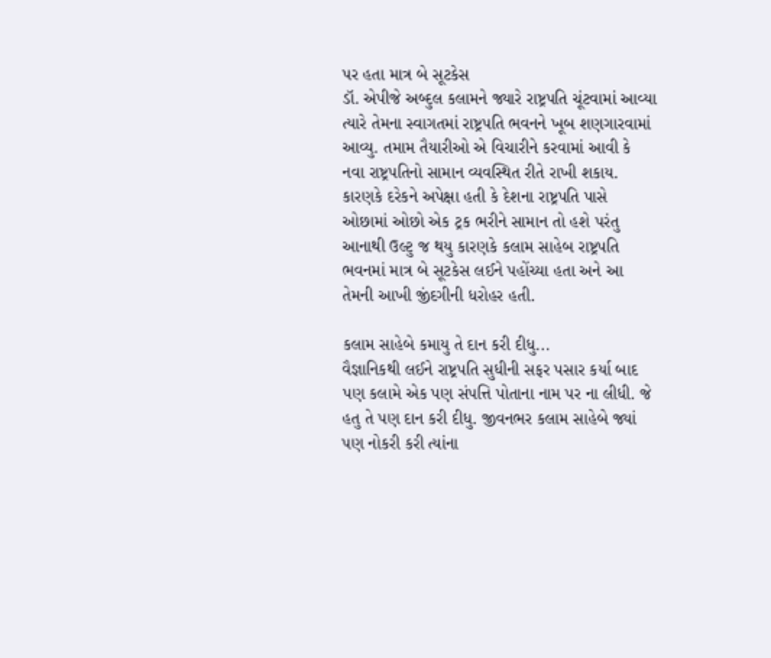પર હતા માત્ર બે સૂટકેસ
ડૉ. એપીજે અબ્દુલ કલામને જ્યારે રાષ્ટ્રપતિ ચૂંટવામાં આવ્યા ત્યારે તેમના સ્વાગતમાં રાષ્ટ્રપતિ ભવનને ખૂબ શણગારવામાં આવ્યુ. તમામ તૈયારીઓ એ વિચારીને કરવામાં આવી કે નવા રાષ્ટ્રપતિનો સામાન વ્યવસ્થિત રીતે રાખી શકાય. કારણકે દરેકને અપેક્ષા હતી કે દેશના રાષ્ટ્રપતિ પાસે ઓછામાં ઓછો એક ટ્રક ભરીને સામાન તો હશે પરંતુ આનાથી ઉલ્ટુ જ થયુ કારણકે કલામ સાહેબ રાષ્ટ્રપતિ ભવનમાં માત્ર બે સૂટકેસ લઈને પહોંચ્યા હતા અને આ તેમની આખી જીંદગીની ધરોહર હતી.

કલામ સાહેબે કમાયુ તે દાન કરી દીધુ...
વૈજ્ઞાનિકથી લઈને રાષ્ટ્રપતિ સુધીની સફર પસાર કર્યા બાદ પણ કલામે એક પણ સંપત્તિ પોતાના નામ પર ના લીધી. જે હતુ તે પણ દાન કરી દીધુ. જીવનભર કલામ સાહેબે જ્યાં પણ નોકરી કરી ત્યાંના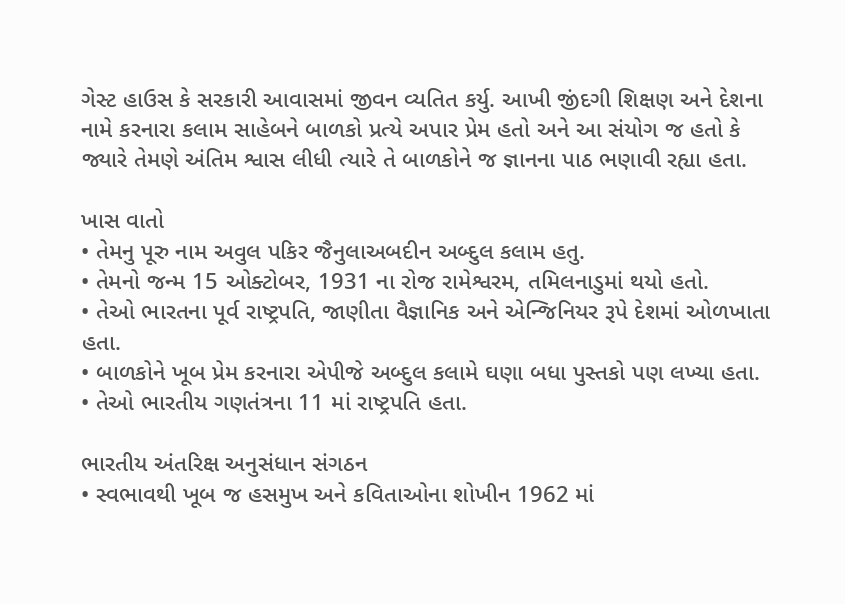ગેસ્ટ હાઉસ કે સરકારી આવાસમાં જીવન વ્યતિત કર્યુ. આખી જીંદગી શિક્ષણ અને દેશના નામે કરનારા કલામ સાહેબને બાળકો પ્રત્યે અપાર પ્રેમ હતો અને આ સંયોગ જ હતો કે જ્યારે તેમણે અંતિમ શ્વાસ લીધી ત્યારે તે બાળકોને જ જ્ઞાનના પાઠ ભણાવી રહ્યા હતા.

ખાસ વાતો
• તેમનુ પૂરુ નામ અવુલ પકિર જૈનુલાઅબદીન અબ્દુલ કલામ હતુ.
• તેમનો જન્મ 15 ઓક્ટોબર, 1931 ના રોજ રામેશ્વરમ, તમિલનાડુમાં થયો હતો.
• તેઓ ભારતના પૂર્વ રાષ્ટ્રપતિ, જાણીતા વૈજ્ઞાનિક અને એન્જિનિયર રૂપે દેશમાં ઓળખાતા હતા.
• બાળકોને ખૂબ પ્રેમ કરનારા એપીજે અબ્દુલ કલામે ઘણા બધા પુસ્તકો પણ લખ્યા હતા.
• તેઓ ભારતીય ગણતંત્રના 11 માં રાષ્ટ્રપતિ હતા.

ભારતીય અંતરિક્ષ અનુસંધાન સંગઠન
• સ્વભાવથી ખૂબ જ હસમુખ અને કવિતાઓના શોખીન 1962 માં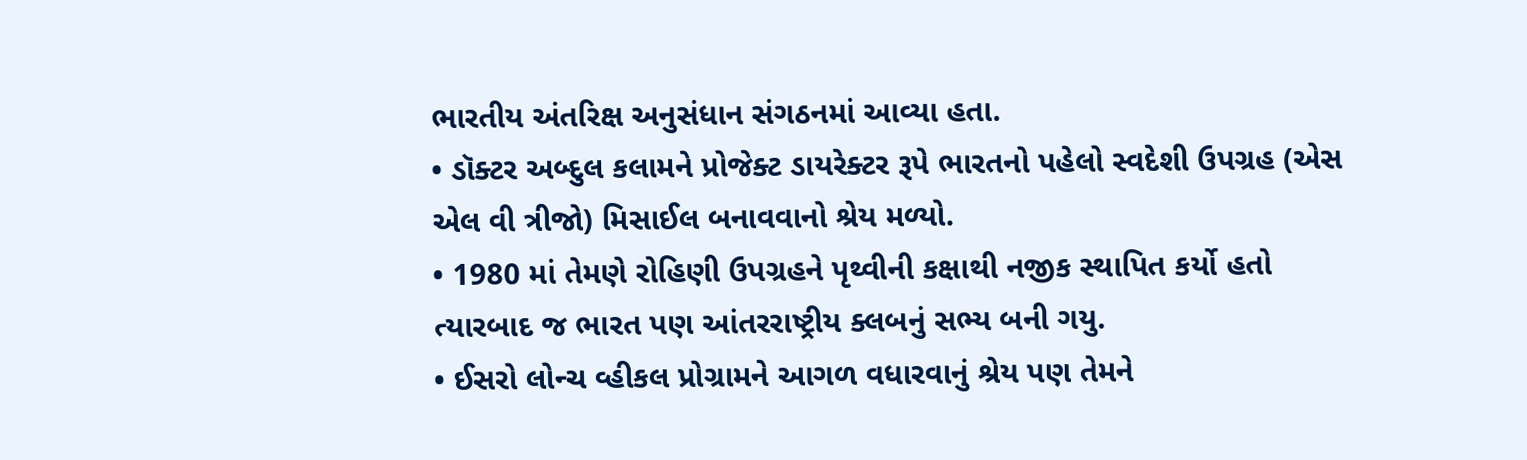ભારતીય અંતરિક્ષ અનુસંધાન સંગઠનમાં આવ્યા હતા.
• ડૉક્ટર અબ્દુલ કલામને પ્રોજેક્ટ ડાયરેક્ટર રૂપે ભારતનો પહેલો સ્વદેશી ઉપગ્રહ (એસ એલ વી ત્રીજો) મિસાઈલ બનાવવાનો શ્રેય મળ્યો.
• 1980 માં તેમણે રોહિણી ઉપગ્રહને પૃથ્વીની કક્ષાથી નજીક સ્થાપિત કર્યો હતો ત્યારબાદ જ ભારત પણ આંતરરાષ્ટ્રીય ક્લબનું સભ્ય બની ગયુ.
• ઈસરો લોન્ચ વ્હીકલ પ્રોગ્રામને આગળ વધારવાનું શ્રેય પણ તેમને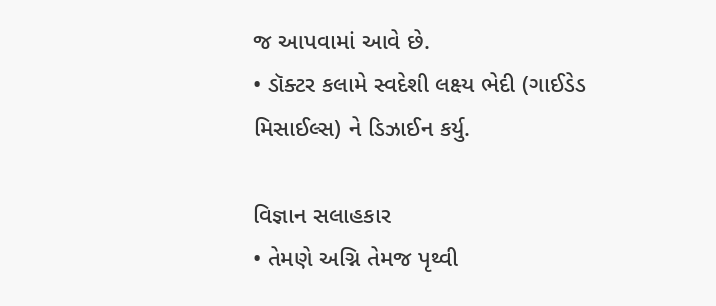જ આપવામાં આવે છે.
• ડૉક્ટર કલામે સ્વદેશી લક્ષ્ય ભેદી (ગાઈડેડ મિસાઈલ્સ) ને ડિઝાઈન કર્યુ.

વિજ્ઞાન સલાહકાર
• તેમણે અગ્નિ તેમજ પૃથ્વી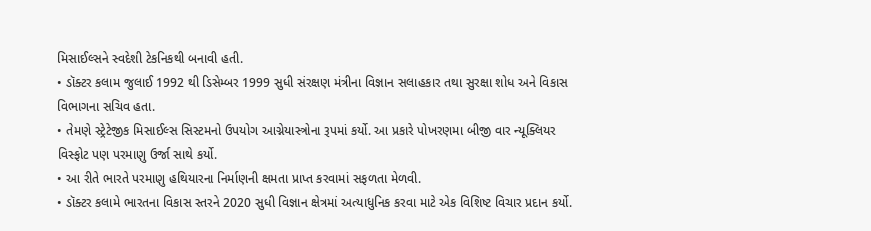મિસાઈલ્સને સ્વદેશી ટેકનિકથી બનાવી હતી.
• ડૉક્ટર કલામ જુલાઈ 1992 થી ડિસેમ્બર 1999 સુધી સંરક્ષણ મંત્રીના વિજ્ઞાન સલાહકાર તથા સુરક્ષા શોધ અને વિકાસ વિભાગના સચિવ હતા.
• તેમણે સ્ટ્રેટેજીક મિસાઈલ્સ સિસ્ટમનો ઉપયોગ આગ્નેયાસ્ત્રોના રૂપમાં કર્યો. આ પ્રકારે પોખરણમા બીજી વાર ન્યૂક્લિયર વિસ્ફોટ પણ પરમાણુ ઉર્જા સાથે કર્યો.
• આ રીતે ભારતે પરમાણુ હથિયારના નિર્માણની ક્ષમતા પ્રાપ્ત કરવામાં સફળતા મેળવી.
• ડૉક્ટર કલામે ભારતના વિકાસ સ્તરને 2020 સુધી વિજ્ઞાન ક્ષેત્રમાં અત્યાધુનિક કરવા માટે એક વિશિષ્ટ વિચાર પ્રદાન કર્યો.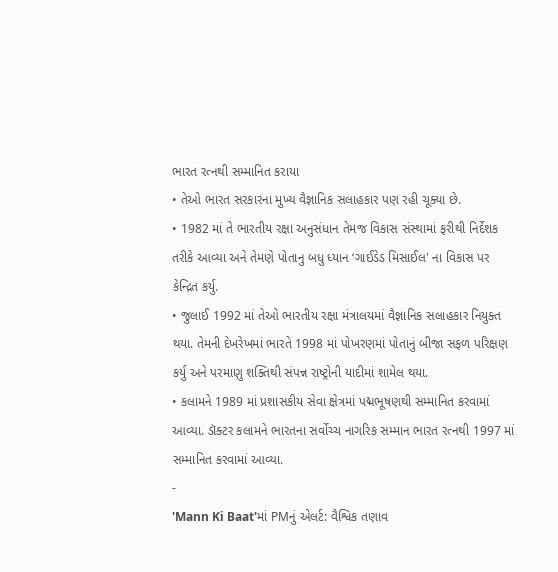ભારત રત્નથી સમ્માનિત કરાયા
• તેઓ ભારત સરકારના મુખ્ય વૈજ્ઞાનિક સલાહકાર પણ રહી ચૂક્યા છે.
• 1982 માં તે ભારતીય રક્ષા અનુસંધાન તેમજ વિકાસ સંસ્થામાં ફરીથી નિર્દેશક તરીકે આવ્યા અને તેમણે પોતાનુ બધુ ધ્યાન ‘ગાઈડેડ મિસાઈલ' ના વિકાસ પર કેન્દ્રિત કર્યુ.
• જુલાઈ 1992 માં તેઓ ભારતીય રક્ષા મંત્રાલયમાં વૈજ્ઞાનિક સલાહકાર નિયુક્ત થયા. તેમની દેખરેખમાં ભારતે 1998 માં પોખરણમાં પોતાનું બીજા સફળ પરિક્ષણ કર્યુ અને પરમાણુ શક્તિથી સંપન્ન રાષ્ટ્રોની યાદીમાં શામેલ થયા.
• કલામને 1989 માં પ્રશાસકીય સેવા ક્ષેત્રમાં પદ્મભૂષણથી સમ્માનિત કરવામાં આવ્યા. ડૉક્ટર કલામને ભારતના સર્વોચ્ચ નાગરિક સમ્માન ભારત રત્નથી 1997 માં સમ્માનિત કરવામાં આવ્યા.
-
'Mann Ki Baat'માં PMનું એલર્ટ: વૈશ્વિક તણાવ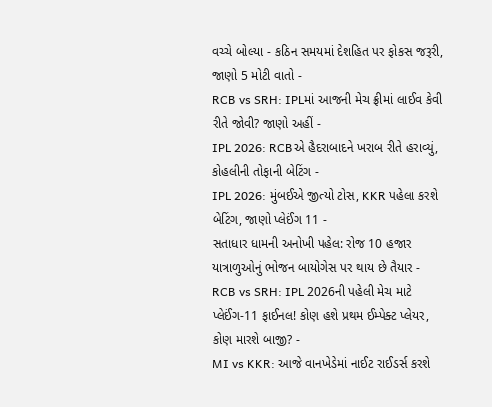વચ્ચે બોલ્યા - કઠિન સમયમાં દેશહિત પર ફોકસ જરૂરી, જાણો 5 મોટી વાતો -
RCB vs SRH: IPLમાં આજની મેચ ફ્રીમાં લાઈવ કેવી રીતે જોવી? જાણો અહીં -
IPL 2026: RCBએ હૈદરાબાદને ખરાબ રીતે હરાવ્યું, કોહલીની તોફાની બેટિંગ -
IPL 2026: મુંબઈએ જીત્યો ટોસ, KKR પહેલા કરશે બેટિંગ, જાણો પ્લેઈંગ 11 -
સતાધાર ધામની અનોખી પહેલ: રોજ 10 હજાર યાત્રાળુઓનું ભોજન બાયોગેસ પર થાય છે તૈયાર -
RCB vs SRH: IPL 2026ની પહેલી મેચ માટે પ્લેઈંગ-11 ફાઈનલ! કોણ હશે પ્રથમ ઈમ્પેક્ટ પ્લેયર, કોણ મારશે બાજી? -
MI vs KKR: આજે વાનખેડેમાં નાઈટ રાઈડર્સ કરશે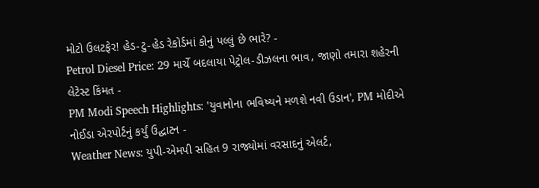મોટો ઉલટફેર! હેડ-ટુ-હેડ રેકોર્ડમાં કોનું પલ્લું છે ભારે? -
Petrol Diesel Price: 29 માર્ચે બદલાયા પેટ્રોલ-ડીઝલના ભાવ, જાણો તમારા શહેરની લેટેસ્ટ કિંમત -
PM Modi Speech Highlights: 'યુવાનોના ભવિષ્યને મળશે નવી ઉડાન', PM મોદીએ નોઈડા એરપોર્ટનું કર્યું ઉદ્ઘાટન -
Weather News: યુપી-એમપી સહિત 9 રાજ્યોમાં વરસાદનું એલર્ટ,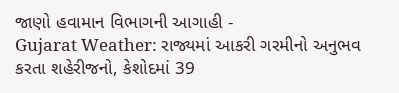જાણો હવામાન વિભાગની આગાહી -
Gujarat Weather: રાજ્યમાં આકરી ગરમીનો અનુભવ કરતા શહેરીજનો, કેશોદમાં 39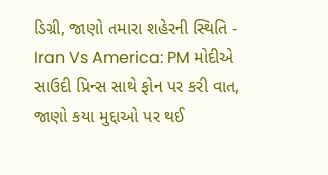ડિગ્રી, જાણો તમારા શહેરની સ્થિતિ -
Iran Vs America: PM મોદીએ સાઉદી પ્રિન્સ સાથે ફોન પર કરી વાત, જાણો કયા મુદ્દાઓ પર થઈ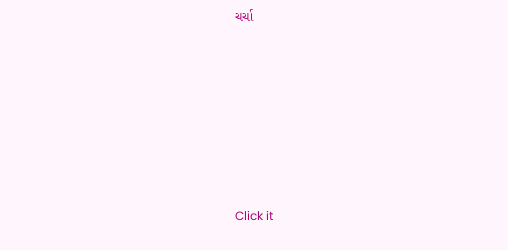ચર્ચા








Click it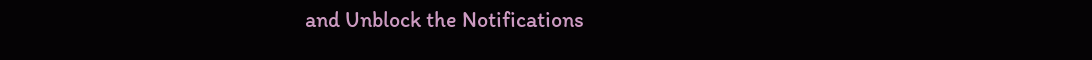and Unblock the Notifications